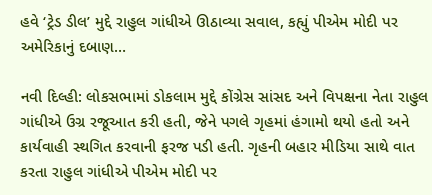હવે ‘ટ્રેડ ડીલ’ મુદ્દે રાહુલ ગાંધીએ ઊઠાવ્યા સવાલ, કહ્યું પીએમ મોદી પર અમેરિકાનું દબાણ…

નવી દિલ્હી: લોકસભામાં ડોકલામ મુદ્દે કોંગ્રેસ સાંસદ અને વિપક્ષના નેતા રાહુલ ગાંધીએ ઉગ્ર રજૂઆત કરી હતી, જેને પગલે ગૃહમાં હંગામો થયો હતો અને કાર્યવાહી સ્થગિત કરવાની ફરજ પડી હતી. ગૃહની બહાર મીડિયા સાથે વાત કરતા રાહુલ ગાંધીએ પીએમ મોદી પર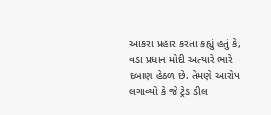આકરા પ્રહાર કરતા કહ્યું હતું કે, વડા પ્રધાન મોદી અત્યારે ભારે દબાણ હેઠળ છે. તેમણે આરોપ લગાવ્યો કે જે ટ્રેડ ડીલ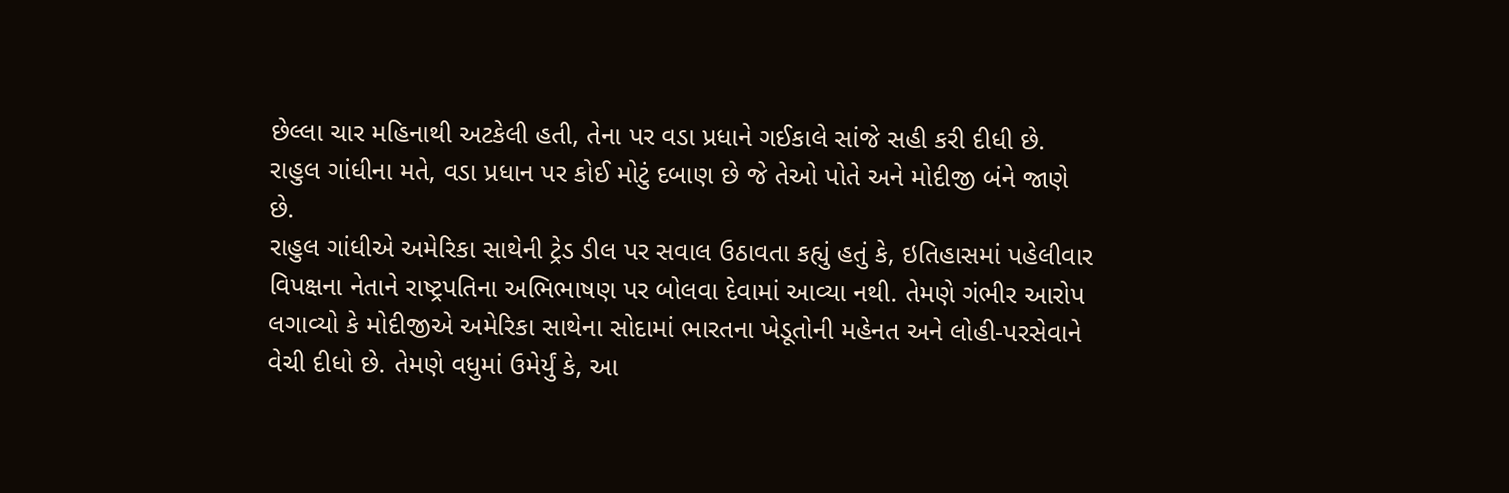છેલ્લા ચાર મહિનાથી અટકેલી હતી, તેના પર વડા પ્રધાને ગઈકાલે સાંજે સહી કરી દીધી છે. રાહુલ ગાંધીના મતે, વડા પ્રધાન પર કોઈ મોટું દબાણ છે જે તેઓ પોતે અને મોદીજી બંને જાણે છે.
રાહુલ ગાંધીએ અમેરિકા સાથેની ટ્રેડ ડીલ પર સવાલ ઉઠાવતા કહ્યું હતું કે, ઇતિહાસમાં પહેલીવાર વિપક્ષના નેતાને રાષ્ટ્રપતિના અભિભાષણ પર બોલવા દેવામાં આવ્યા નથી. તેમણે ગંભીર આરોપ લગાવ્યો કે મોદીજીએ અમેરિકા સાથેના સોદામાં ભારતના ખેડૂતોની મહેનત અને લોહી-પરસેવાને વેચી દીધો છે. તેમણે વધુમાં ઉમેર્યું કે, આ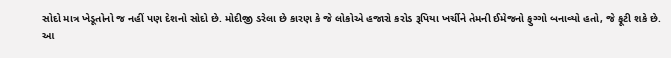સોદો માત્ર ખેડૂતોનો જ નહીં પણ દેશનો સોદો છે. મોદીજી ડરેલા છે કારણ કે જે લોકોએ હજારો કરોડ રૂપિયા ખર્ચીને તેમની ઈમેજનો ફુગ્ગો બનાવ્યો હતો, જે ફૂટી શકે છે.
આ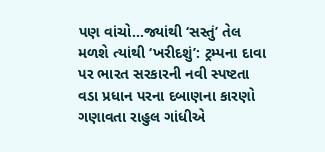પણ વાંચો…જ્યાંથી ‘સસ્તું’ તેલ મળશે ત્યાંથી ‘ખરીદશું’: ટ્રમ્પના દાવા પર ભારત સરકારની નવી સ્પષ્ટતા
વડા પ્રધાન પરના દબાણના કારણો ગણાવતા રાહુલ ગાંધીએ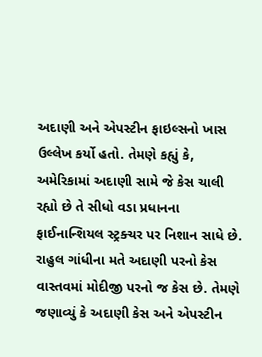અદાણી અને એપસ્ટીન ફાઇલ્સનો ખાસ ઉલ્લેખ કર્યો હતો. તેમણે કહ્યું કે, અમેરિકામાં અદાણી સામે જે કેસ ચાલી રહ્યો છે તે સીધો વડા પ્રધાનના ફાઈનાન્શિયલ સ્ટ્રક્ચર પર નિશાન સાધે છે. રાહુલ ગાંધીના મતે અદાણી પરનો કેસ વાસ્તવમાં મોદીજી પરનો જ કેસ છે. તેમણે જણાવ્યું કે અદાણી કેસ અને એપસ્ટીન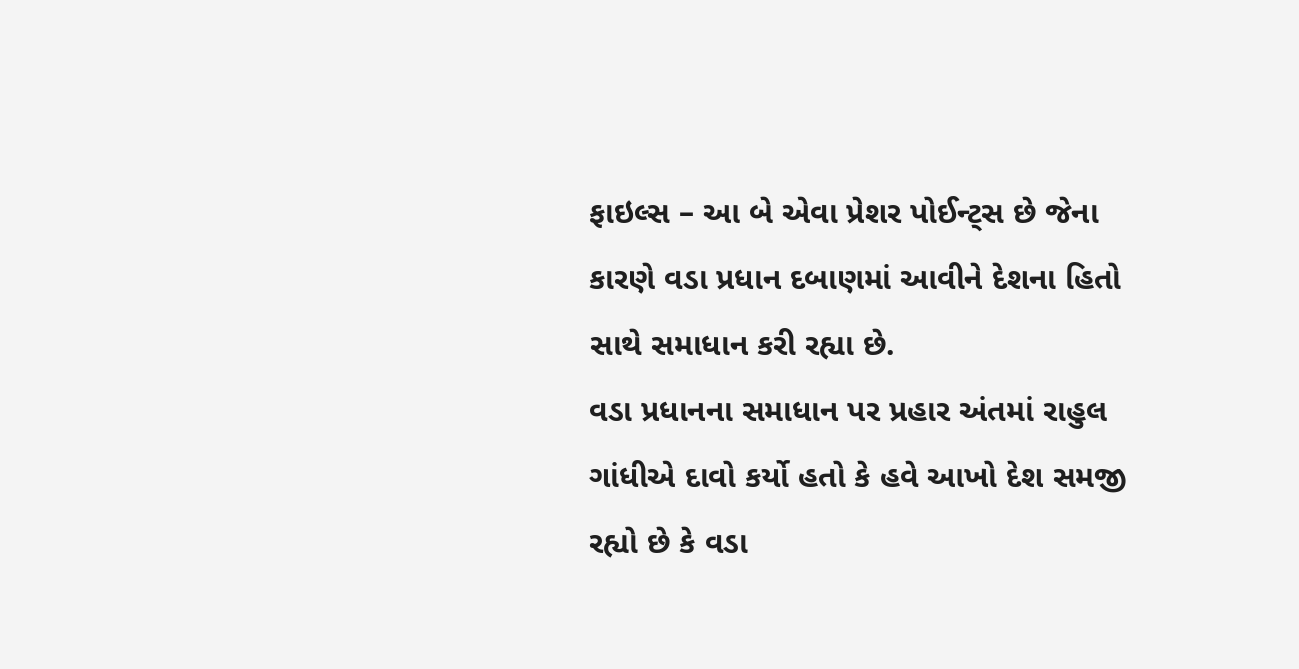ફાઇલ્સ – આ બે એવા પ્રેશર પોઈન્ટ્સ છે જેના કારણે વડા પ્રધાન દબાણમાં આવીને દેશના હિતો સાથે સમાધાન કરી રહ્યા છે.
વડા પ્રધાનના સમાધાન પર પ્રહાર અંતમાં રાહુલ ગાંધીએ દાવો કર્યો હતો કે હવે આખો દેશ સમજી રહ્યો છે કે વડા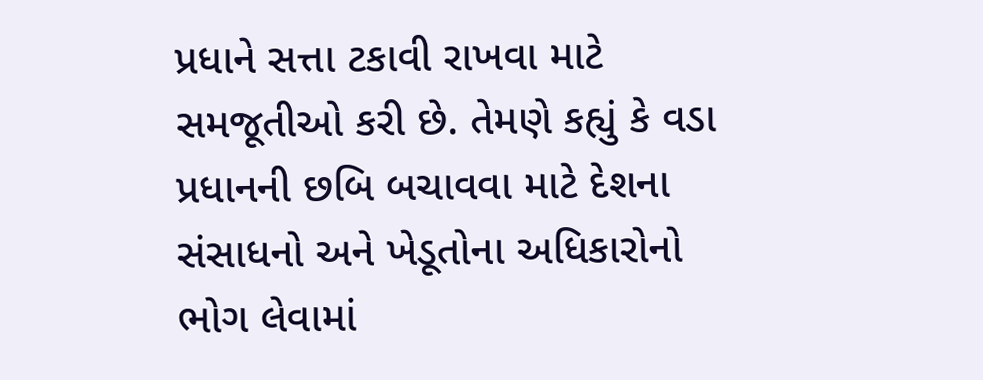પ્રધાને સત્તા ટકાવી રાખવા માટે સમજૂતીઓ કરી છે. તેમણે કહ્યું કે વડા પ્રધાનની છબિ બચાવવા માટે દેશના સંસાધનો અને ખેડૂતોના અધિકારોનો ભોગ લેવામાં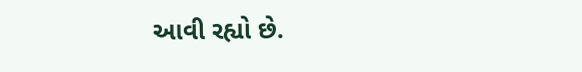આવી રહ્યો છે.